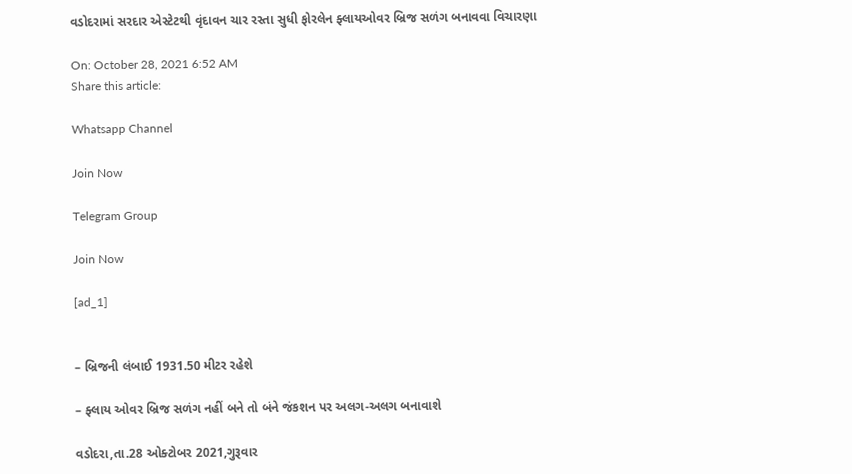વડોદરામાં સરદાર એસ્ટેટથી વૃંદાવન ચાર રસ્તા સુધી ફોરલેન ફ્લાયઓવર બ્રિજ સળંગ બનાવવા વિચારણા

On: October 28, 2021 6:52 AM
Share this article:

Whatsapp Channel

Join Now

Telegram Group

Join Now

[ad_1]


– બ્રિજની લંબાઈ 1931.50 મીટર રહેશે

– ફ્લાય ઓવર બ્રિજ સળંગ નહીં બને તો બંને જંકશન પર અલગ-અલગ બનાવાશે

વડોદરા,તા.28 ઓક્ટોબર 2021,ગુરૂવાર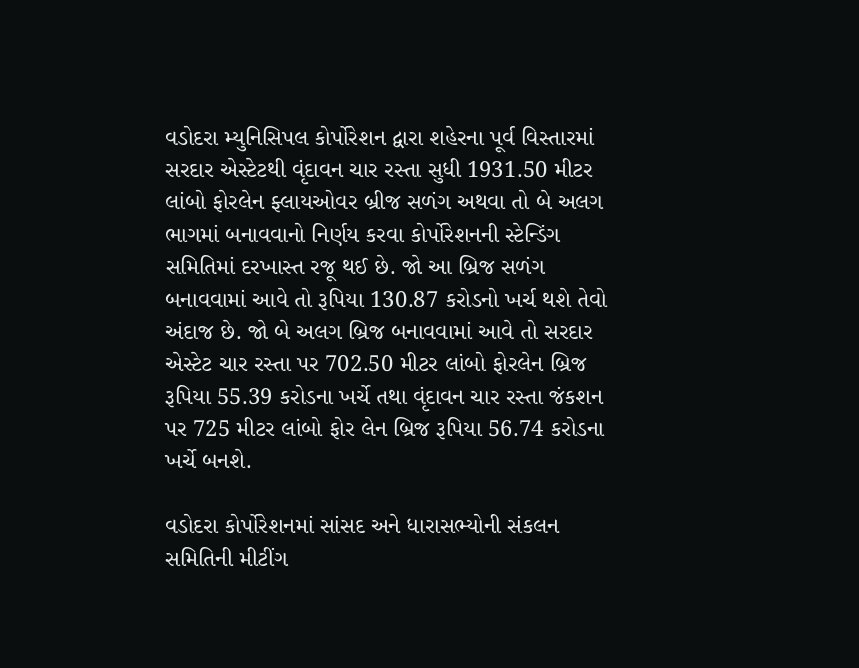વડોદરા મ્યુનિસિપલ કોર્પોરેશન દ્વારા શહેરના પૂર્વ વિસ્તારમાં સરદાર એસ્ટેટથી વૃંદાવન ચાર રસ્તા સુધી 1931.50 મીટર લાંબો ફોરલેન ફ્લાયઓવર બ્રીજ સળંગ અથવા તો બે અલગ ભાગમાં બનાવવાનો નિર્ણય કરવા કોર્પોરેશનની સ્ટેન્ડિંગ સમિતિમાં દરખાસ્ત રજૂ થઈ છે. જો આ બ્રિજ સળંગ બનાવવામાં આવે તો રૂપિયા 130.87 કરોડનો ખર્ચ થશે તેવો અંદાજ છે. જો બે અલગ બ્રિજ બનાવવામાં આવે તો સરદાર એસ્ટેટ ચાર રસ્તા પર 702.50 મીટર લાંબો ફોરલેન બ્રિજ રૂપિયા 55.39 કરોડના ખર્ચે તથા વૃંદાવન ચાર રસ્તા જંકશન પર 725 મીટર લાંબો ફોર લેન બ્રિજ રૂપિયા 56.74 કરોડના ખર્ચે બનશે.

વડોદરા કોર્પોરેશનમાં સાંસદ અને ધારાસભ્યોની સંકલન સમિતિની મીટીંગ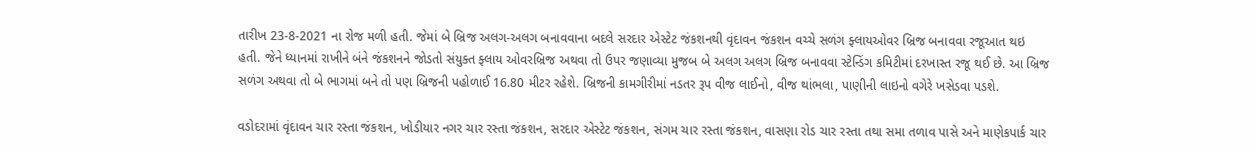તારીખ 23-8-2021 ના રોજ મળી હતી. જેમાં બે બ્રિજ અલગ-અલગ બનાવવાના બદલે સરદાર એસ્ટેટ જંકશનથી વૃંદાવન જંકશન વચ્ચે સળંગ ફ્લાયઓવર બ્રિજ બનાવવા રજૂઆત થઇ હતી. જેને ધ્યાનમાં રાખીને બંને જંકશનને જોડતો સંયુક્ત ફ્લાય ઓવરબ્રિજ અથવા તો ઉપર જણાવ્યા મુજબ બે અલગ અલગ બ્રિજ બનાવવા સ્ટેન્ડિંગ કમિટીમાં દરખાસ્ત રજૂ થઈ છે. આ બ્રિજ સળંગ અથવા તો બે ભાગમાં બને તો પણ બ્રિજની પહોળાઈ 16.80 મીટર રહેશે. બ્રિજની કામગીરીમાં નડતર રૂપ વીજ લાઈનો, વીજ થાંભલા, પાણીની લાઇનો વગેરે ખસેડવા પડશે.

વડોદરામાં વૃંદાવન ચાર રસ્તા જંકશન, ખોડીયાર નગર ચાર રસ્તા જંકશન, સરદાર એસ્ટેટ જંકશન, સંગમ ચાર રસ્તા જંકશન, વાસણા રોડ ચાર રસ્તા તથા સમા તળાવ પાસે અને માણેકપાર્ક ચાર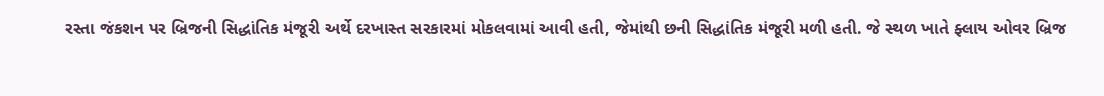રસ્તા જંકશન પર બ્રિજની સિદ્ધાંતિક મંજૂરી અર્થે દરખાસ્ત સરકારમાં મોકલવામાં આવી હતી, જેમાંથી છની સિદ્ધાંતિક મંજૂરી મળી હતી. જે સ્થળ ખાતે ફ્લાય ઓવર બ્રિજ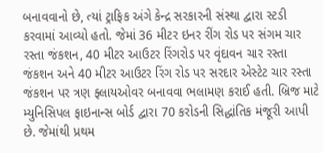બનાવવાનો છે, ત્યાં ટ્રાફિક અંગે કેન્દ્ર સરકારની સંસ્થા દ્વારા સ્ટડી કરવામાં આવ્યો હતો. જેમાં 36 મીટર ઇનર રીંગ રોડ પર સંગમ ચાર રસ્તા જંકશન, 40 મીટર આઉટર રિંગરોડ પર વૃંદાવન ચાર રસ્તા જંકશન અને 40 મીટર આઉટર રિંગ રોડ પર સરદાર એસ્ટેટ ચાર રસ્તા જંકશન પર ત્રણ ફ્લાયઓવર બનાવવા ભલામણ કરાઈ હતી. બ્રિજ માટે મ્યુનિસિપલ ફાઇનાન્સ બોર્ડ દ્વારા 70 કરોડની સિદ્ધાંતિક મંજૂરી આપી છે. જેમાંથી પ્રથમ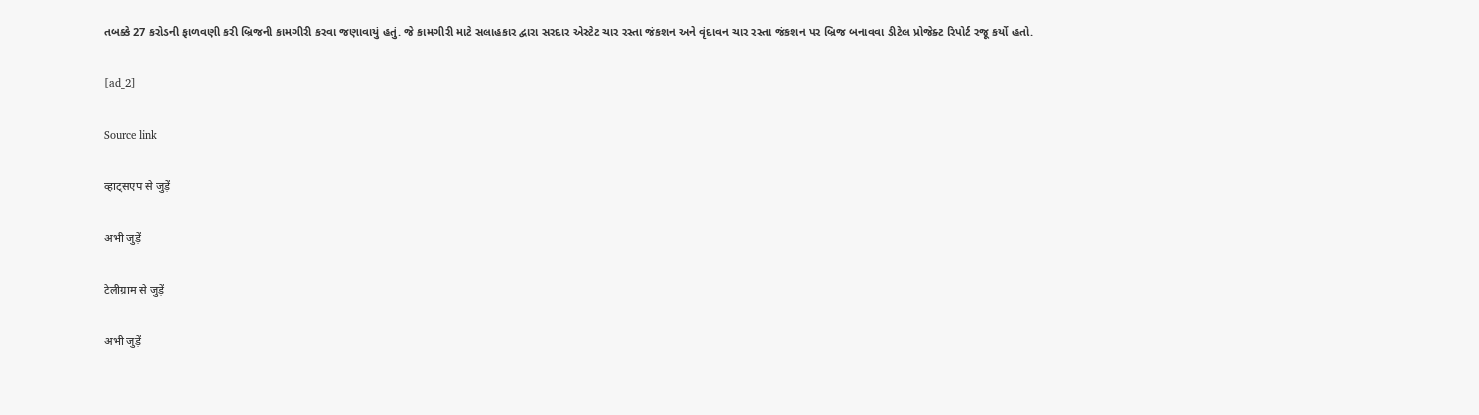તબક્કે 27 કરોડની ફાળવણી કરી બ્રિજની કામગીરી કરવા જણાવાયું હતું. જે કામગીરી માટે સલાહકાર દ્વારા સરદાર એસ્ટેટ ચાર રસ્તા જંકશન અને વૃંદાવન ચાર રસ્તા જંકશન પર બ્રિજ બનાવવા ડીટેલ પ્રોજેક્ટ રિપોર્ટ રજૂ કર્યો હતો.

[ad_2]

Source link

व्हाट्सएप से जुड़ें

अभी जुड़ें

टेलीग्राम से जुड़ें

अभी जुड़ें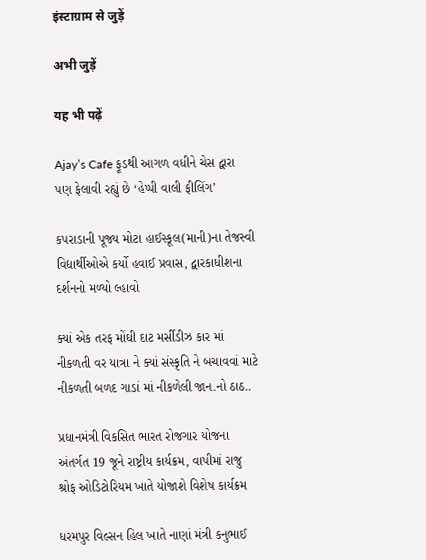इंस्टाग्राम से जुड़ें

अभी जुड़ें

यह भी पढ़ें

Ajay’s Cafe ફૂડથી આગળ વધીને ચેસ દ્વારા પણ ફેલાવી રહ્યું છે ‘હેપ્પી વાલી ફીલિંગ’

કપરાડાની પૂજ્ય મોટા હાઈસ્કૂલ(માની)ના તેજસ્વી વિદ્યાર્થીઓએ કર્યો હવાઈ પ્રવાસ, દ્વારકાધીશના દર્શનનો મળ્યો લ્હાવો

ક્યાં એક તરફ મોંઘી દાટ મર્સીડીઝ કાર માં નીકળતી વર યાત્રા ને ક્યાં સંસ્કૃતિ ને બચાવવાં માટે નીકળતી બળદ ગાડાં માં નીકળેલી જાન.નો ઠાઠ..

પ્રધાનમંત્રી વિકસિત ભારત રોજગાર યોજના અંતર્ગત 19 જૂને રાષ્ટ્રીય કાર્યક્રમ, વાપીમાં રાજુ શ્રોફ ઓડિટોરિયમ ખાતે યોજાશે વિશેષ કાર્યક્રમ

ધરમપુર વિલ્સન હિલ ખાતે નાણાં મંત્રી કનુભાઈ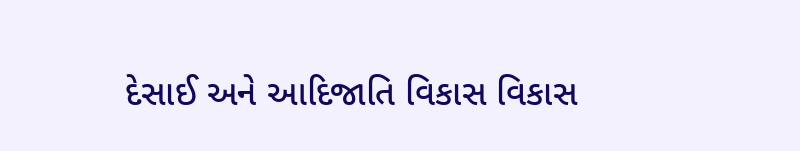દેસાઈ અને આદિજાતિ વિકાસ વિકાસ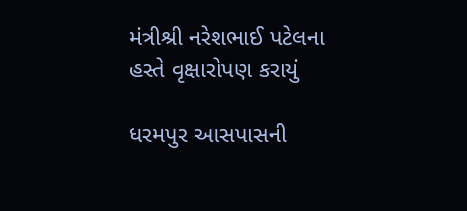મંત્રીશ્રી નરેશભાઈ પટેલના હસ્તે વૃક્ષારોપણ કરાયું

ધરમપુર આસપાસની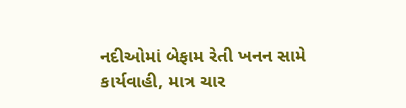નદીઓમાં બેફામ રેતી ખનન સામે કાર્યવાહી, માત્ર ચાર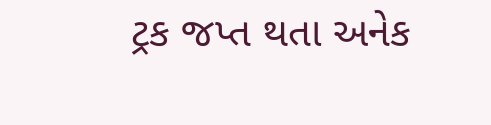ટ્રક જપ્ત થતા અનેક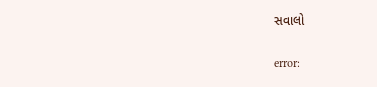સવાલો

error: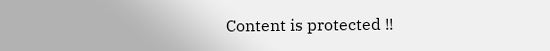Content is protected !!